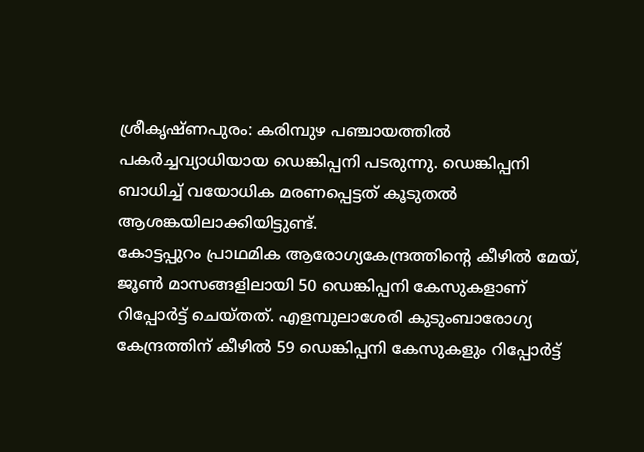ശ്രീകൃഷ്ണപുരം: കരിമ്പുഴ പഞ്ചായത്തിൽ പകർച്ചവ്യാധിയായ ഡെങ്കിപ്പനി പടരുന്നു. ഡെങ്കിപ്പനി ബാധിച്ച് വയോധിക മരണപ്പെട്ടത് കൂടുതൽ ആശങ്കയിലാക്കിയിട്ടുണ്ട്.
കോട്ടപ്പുറം പ്രാഥമിക ആരോഗ്യകേന്ദ്രത്തിന്റെ കീഴിൽ മേയ്, ജൂൺ മാസങ്ങളിലായി 50 ഡെങ്കിപ്പനി കേസുകളാണ് റിപ്പോർട്ട് ചെയ്തത്. എളമ്പുലാശേരി കുടുംബാരോഗ്യ കേന്ദ്രത്തിന് കീഴിൽ 59 ഡെങ്കിപ്പനി കേസുകളും റിപ്പോർട്ട്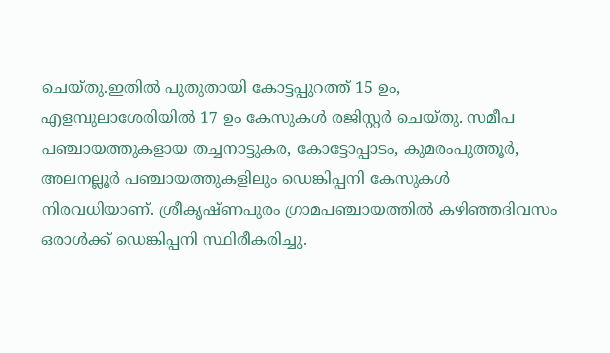ചെയ്തു.ഇതിൽ പുതുതായി കോട്ടപ്പുറത്ത് 15 ഉം, എളമ്പുലാശേരിയിൽ 17 ഉം കേസുകൾ രജിസ്റ്റർ ചെയ്തു. സമീപ പഞ്ചായത്തുകളായ തച്ചനാട്ടുകര, കോട്ടോപ്പാടം, കുമരംപുത്തൂർ, അലനല്ലൂർ പഞ്ചായത്തുകളിലും ഡെങ്കിപ്പനി കേസുകൾ നിരവധിയാണ്. ശ്രീകൃഷ്ണപുരം ഗ്രാമപഞ്ചായത്തിൽ കഴിഞ്ഞദിവസം ഒരാൾക്ക് ഡെങ്കിപ്പനി സ്ഥിരീകരിച്ചു.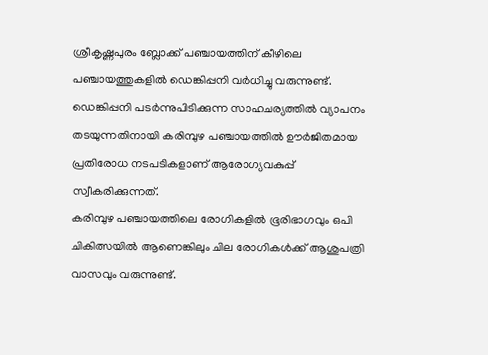ശ്രീകൃഷ്ണപുരം ബ്ലോക്ക് പഞ്ചായത്തിന് കീഴിലെ പഞ്ചായത്തുകളിൽ ഡെങ്കിപ്പനി വർധിച്ചു വരുന്നുണ്ട്. ഡെങ്കിപ്പനി പടർന്നുപിടിക്കുന്ന സാഹചര്യത്തിൽ വ്യാപനം തടയുന്നതിനായി കരിമ്പുഴ പഞ്ചായത്തിൽ ഊർജിതമായ പ്രതിരോധ നടപടികളാണ് ആരോഗ്യവകുപ്പ് സ്വീകരിക്കുന്നത്.
കരിമ്പുഴ പഞ്ചായത്തിലെ രോഗികളിൽ ഭൂരിഭാഗവും ഒപി ചികിത്സയിൽ ആണെങ്കിലും ചില രോഗികൾക്ക് ആശുപത്രി വാസവും വരുന്നുണ്ട്.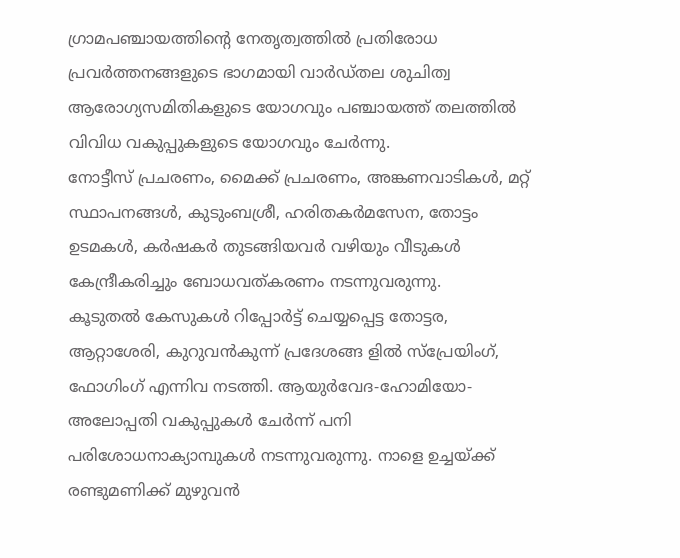ഗ്രാമപഞ്ചായത്തിന്റെ നേതൃത്വത്തിൽ പ്രതിരോധ പ്രവർത്തനങ്ങളുടെ ഭാഗമായി വാർഡ്തല ശുചിത്വ ആരോഗ്യസമിതികളുടെ യോഗവും പഞ്ചായത്ത് തലത്തിൽ വിവിധ വകുപ്പുകളുടെ യോഗവും ചേർന്നു.
നോട്ടീസ് പ്രചരണം, മൈക്ക് പ്രചരണം, അങ്കണവാടികൾ, മറ്റ് സ്ഥാപനങ്ങൾ, കുടുംബശ്രീ, ഹരിതകർമസേന, തോട്ടം ഉടമകൾ, കർഷകർ തുടങ്ങിയവർ വഴിയും വീടുകൾ കേന്ദ്രീകരിച്ചും ബോധവത്കരണം നടന്നുവരുന്നു.
കൂടുതൽ കേസുകൾ റിപ്പോർട്ട് ചെയ്യപ്പെട്ട തോട്ടര, ആറ്റാശേരി, കുറുവൻകുന്ന് പ്രദേശങ്ങ ളിൽ സ്പ്രേയിംഗ്, ഫോഗിംഗ് എന്നിവ നടത്തി. ആയുർവേദ-ഹോമിയോ-അലോപ്പതി വകുപ്പുകൾ ചേർന്ന് പനി പരിശോധനാക്യാമ്പുകൾ നടന്നുവരുന്നു. നാളെ ഉച്ചയ്ക്ക് രണ്ടുമണിക്ക് മുഴുവൻ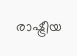രാഷ്ട്രീയ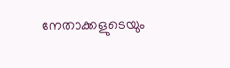നേതാക്കളുടെയും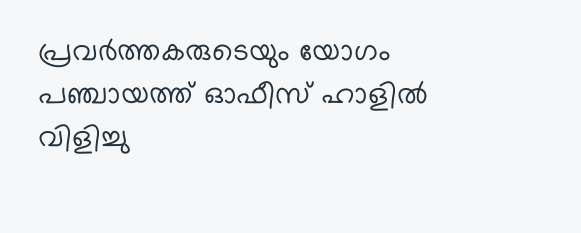പ്രവർത്തകരുടെയും യോഗം പഞ്ചായത്ത് ഓഫീസ് ഹാളിൽ വിളിച്ചു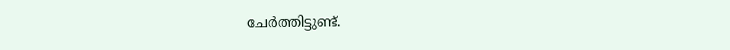ചേർത്തിട്ടുണ്ട്.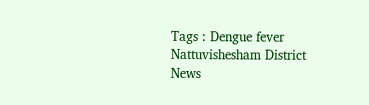Tags : Dengue fever Nattuvishesham District News